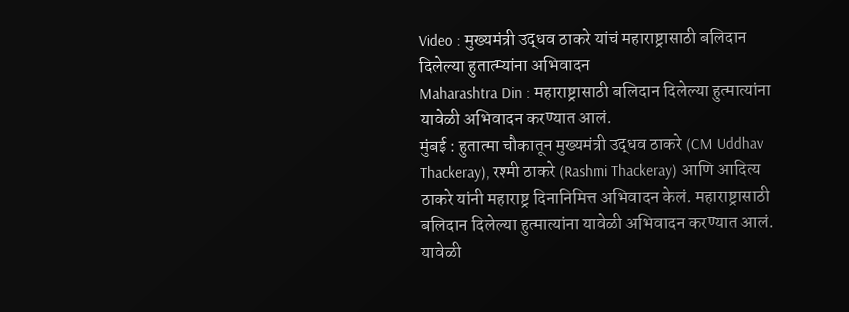Video : मुख्यमंत्री उद्धव ठाकरे यांचं महाराष्ट्रासाठी बलिदान दिलेल्या हुतात्म्यांना अभिवादन
Maharashtra Din : महाराष्ट्रासाठी बलिदान दिलेल्या हुत्मात्यांना यावेळी अभिवादन करण्यात आलं.
मुंबई : हुतात्मा चौकातून मुख्यमंत्री उद्धव ठाकरे (CM Uddhav Thackeray), रश्मी ठाकरे (Rashmi Thackeray) आणि आदित्य ठाकरे यांनी महाराष्ट्र दिनानिमित्त अभिवादन केलं. महाराष्ट्रासाठी बलिदान दिलेल्या हुत्मात्यांना यावेळी अभिवादन करण्यात आलं. यावेळी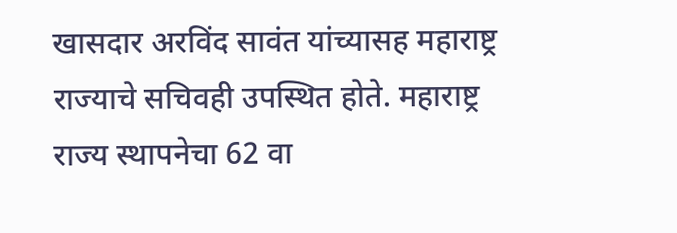खासदार अरविंद सावंत यांच्यासह महाराष्ट्र राज्याचे सचिवही उपस्थित होते. महाराष्ट्र राज्य स्थापनेचा 62 वा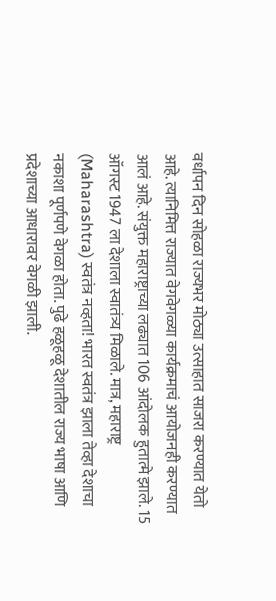वर्धापन दिन सोहळा राज्यभर मोठ्या उत्साहात साजरा करण्यात येतो आहे. त्यानिमित्त राज्यात वेगवेगळ्या कार्यक्रमाचं आयोजनही करण्यात आलं आहे. संयुक्त महाराष्ट्राच्या लढ्यात 106 आंदोलक हुतात्मे झाले. 15 ऑगस्ट 1947 ला देशाला स्वातंत्र्य मिळाले. मात्र, महाराष्ट्र (Maharashtra) स्वतंत्र नव्हता! भारत स्वतंत्र झाला तेव्हा देशाचा नकाशा पूर्णपणे वेगळा होता. पुढे हळूहळू देशातील राज्य भाषा आणि प्रदेशाच्या आधारावर वेगळी झाली.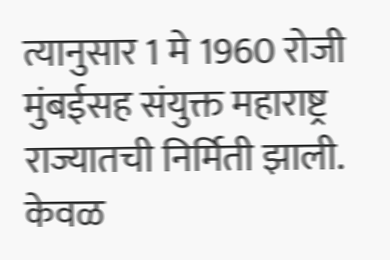त्यानुसार 1 मे 1960 रोजी मुंबईसह संयुक्त महाराष्ट्र राज्यातची निर्मिती झाली.
केवळ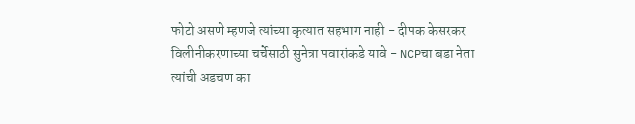फोटो असणे म्हणजे त्यांच्या कृत्यात सहभाग नाही - दीपक केसरकर
विलीनीकरणाच्या चर्चेसाठी सुनेत्रा पवारांकडे यावे - NCPचा बडा नेता
त्यांची अडचण का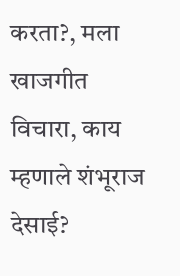करता?, मला खाजगीत विचारा, काय म्हणाले शंभूराज देसाई?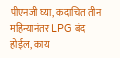पीएनजी घ्या, कदाचित तीन महिन्यानंतर LPG बंद होईल, काय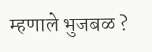म्हणाले भुजबळ ?